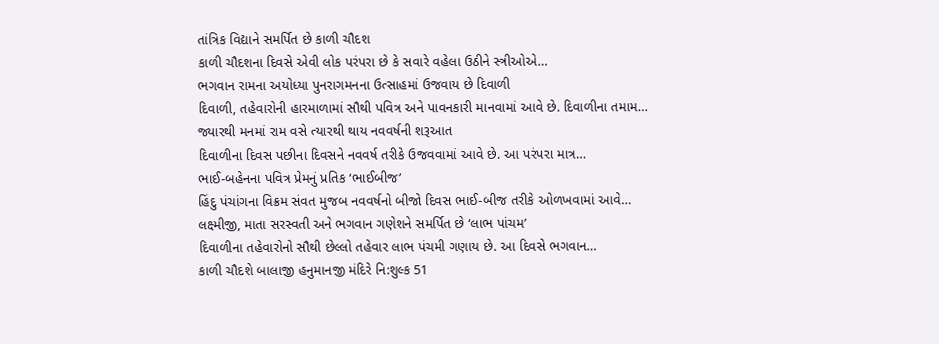તાંત્રિક વિદ્યાને સમર્પિત છે કાળી ચૌદશ
કાળી ચૌદશના દિવસે એવી લોક પરંપરા છે કે સવારે વહેલા ઉઠીને સ્ત્રીઓએ…
ભગવાન રામના અયોધ્યા પુનરાગમનના ઉત્સાહમાં ઉજવાય છે દિવાળી
દિવાળી, તહેવારોની હારમાળામાં સૌથી પવિત્ર અને પાવનકારી માનવામાં આવે છે. દિવાળીના તમામ…
જ્યારથી મનમાં રામ વસે ત્યારથી થાય નવવર્ષની શરૂઆત
દિવાળીના દિવસ પછીના દિવસને નવવર્ષ તરીકે ઉજવવામાં આવે છે. આ પરંપરા માત્ર…
ભાઈ-બહેનના પવિત્ર પ્રેમનું પ્રતિક ‘ભાઈબીજ’
હિંદુ પંચાંગના વિક્રમ સંવત મુજબ નવવર્ષનો બીજો દિવસ ભાઈ-બીજ તરીકે ઓળખવામાં આવે…
લક્ષ્મીજી, માતા સરસ્વતી અને ભગવાન ગણેશને સમર્પિત છે ‘લાભ પાંચમ’
દિવાળીના તહેવારોનો સૌથી છેલ્લો તહેવાર લાભ પંચમી ગણાય છે. આ દિવસે ભગવાન…
કાળી ચૌદશે બાલાજી હનુમાનજી મંદિરે નિ:શુલ્ક 51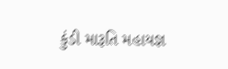કુંડી મારૂતિ મહાયજ્ઞ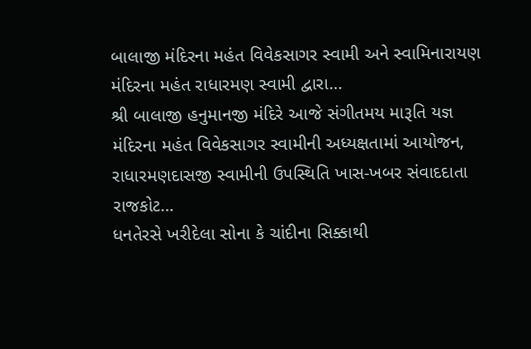બાલાજી મંદિરના મહંત વિવેકસાગર સ્વામી અને સ્વામિનારાયણ મંદિરના મહંત રાધારમણ સ્વામી દ્વારા…
શ્રી બાલાજી હનુમાનજી મંદિરે આજે સંગીતમય મારૂતિ યજ્ઞ
મંદિરના મહંત વિવેકસાગર સ્વામીની અધ્યક્ષતામાં આયોજન, રાધારમણદાસજી સ્વામીની ઉપસ્થિતિ ખાસ-ખબર સંવાદદાતા રાજકોટ…
ધનતેરસે ખરીદેલા સોના કે ચાંદીના સિક્કાથી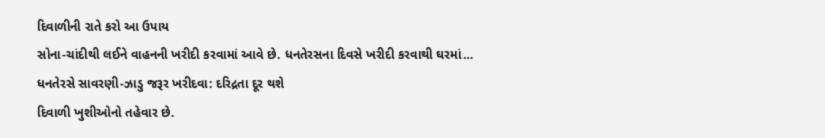દિવાળીની રાતે કરો આ ઉપાય
સોના-ચાંદીથી લઈને વાહનની ખરીદી કરવામાં આવે છે. ધનતેરસના દિવસે ખરીદી કરવાથી ઘરમાં…
ધનતેરસે સાવરણી-ઝાડુ જરૂર ખરીદવા: દરિદ્રતા દૂર થશે
દિવાળી ખુશીઓનો તહેવાર છે.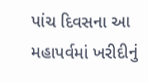પાંચ દિવસના આ મહાપર્વમાં ખરીદીનું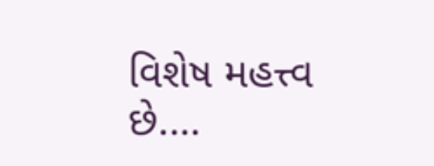વિશેષ મહત્ત્વ છે.…